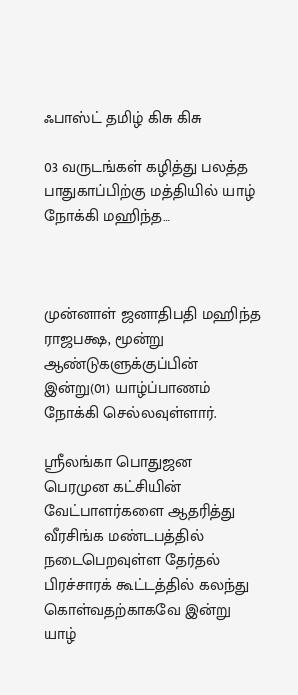ஃபாஸ்ட் தமிழ் கிசு கிசு

03 வருடங்கள் கழித்து பலத்த பாதுகாப்பிற்கு மத்தியில் யாழ் நோக்கி மஹிந்த…



முன்னாள் ஜனாதிபதி மஹிந்த ராஜபக்ஷ, மூன்று ஆண்டுகளுக்குப்பின் இன்று(01) யாழ்ப்பாணம் நோக்கி செல்லவுள்ளார்.

ஸ்ரீலங்கா பொதுஜன பெரமுன கட்சியின் வேட்பாளர்களை ஆதரித்து வீரசிங்க மண்டபத்தில் நடைபெறவுள்ள தேர்தல் பிரச்சாரக் கூட்டத்தில் கலந்து கொள்வதற்காகவே இன்று யாழ்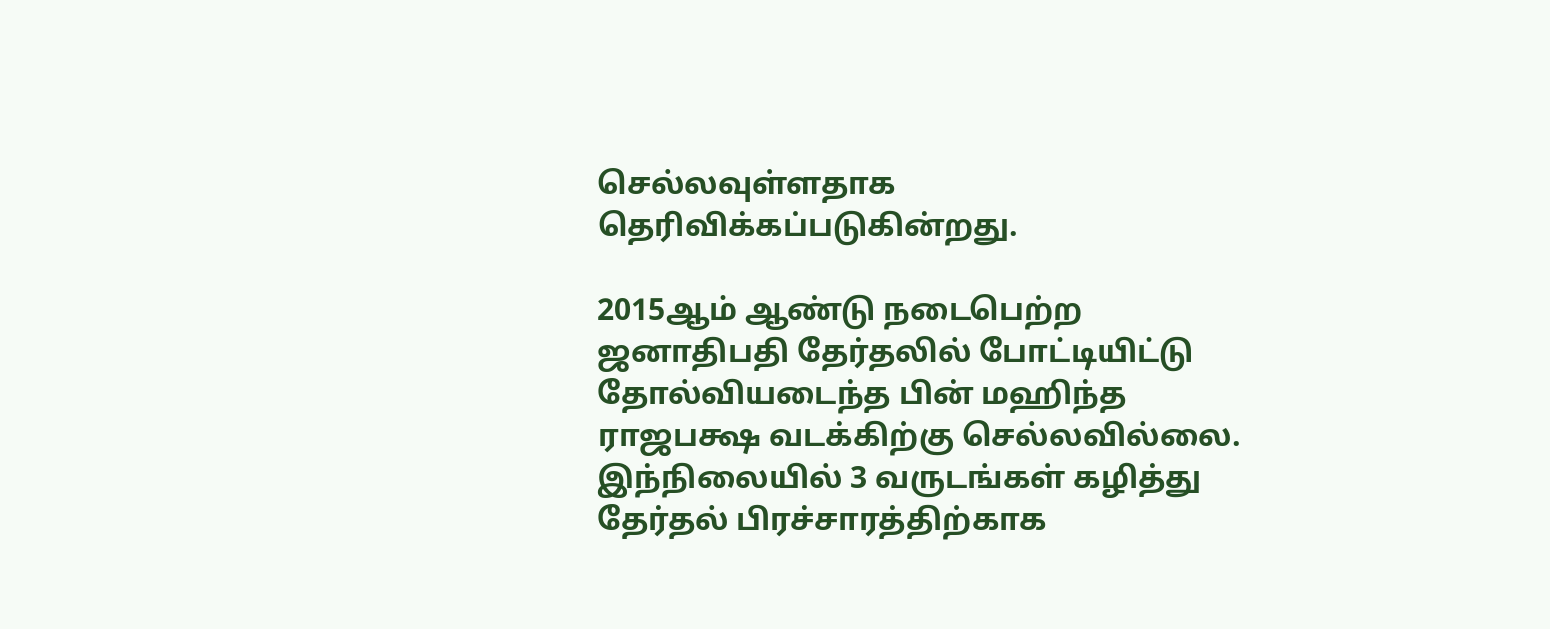செல்லவுள்ளதாக தெரிவிக்கப்படுகின்றது.

2015ஆம் ஆண்டு நடைபெற்ற ஜனாதிபதி தேர்தலில் போட்டியிட்டு தோல்வியடைந்த பின் மஹிந்த ராஜபக்ஷ வடக்கிற்கு செல்லவில்லை. இந்நிலையில் 3 வருடங்கள் கழித்து தேர்தல் பிரச்சாரத்திற்காக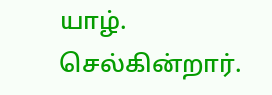யாழ். செல்கின்றார்.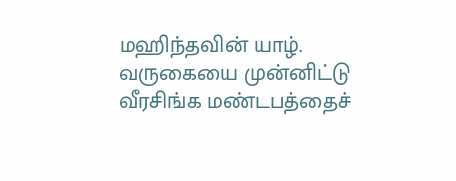மஹிந்தவின் யாழ். வருகையை முன்னிட்டு வீரசிங்க மண்டபத்தைச்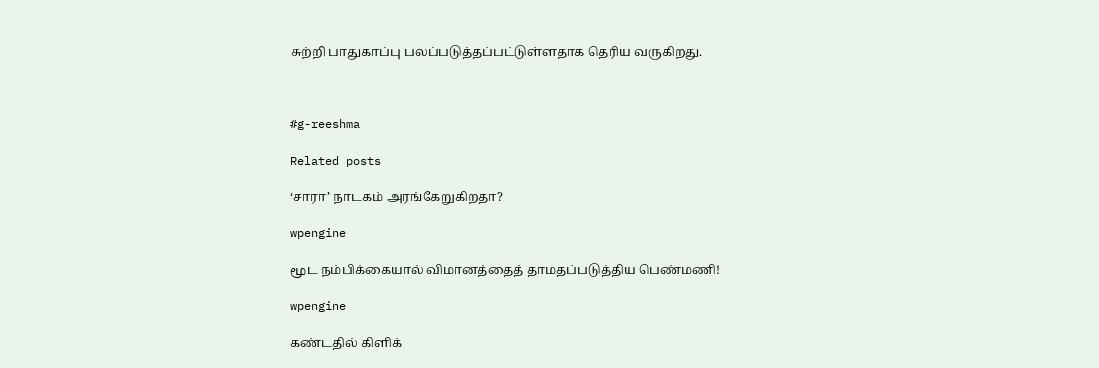சுற்றி பாதுகாப்பு பலப்படுத்தப்பட்டுள்ளதாக தெரிய வருகிறது.



#g-reeshma

Related posts

‘சாரா’ நாடகம் அரங்கேறுகிறதா?

wpengine

மூட நம்பிக்கையால் விமானத்தைத் தாமதப்படுத்திய பெண்மணி!

wpengine

கண்டதில் கிளிக்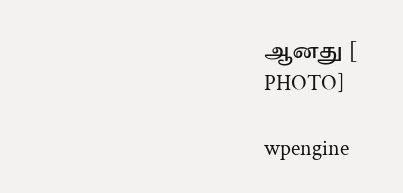ஆனது [ PHOTO]

wpengine